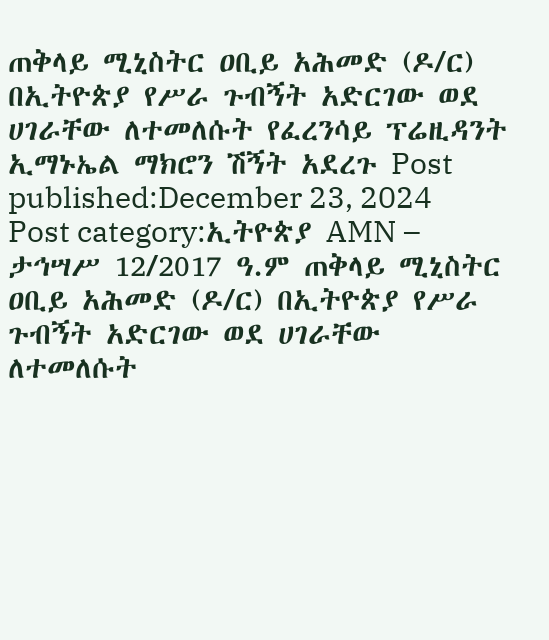ጠቅላይ ሚኒስትር ዐቢይ አሕመድ (ዶ/ር) በኢትዮጵያ የሥራ ጉብኝት አድርገው ወደ ሀገራቸው ለተመለሱት የፈረንሳይ ፕሬዚዳንት ኢማኑኤል ማክሮን ሽኝት አደረጉ Post published:December 23, 2024 Post category:ኢትዮጵያ AMN – ታኅሣሥ 12/2017 ዓ.ም ጠቅላይ ሚኒስትር ዐቢይ አሕመድ (ዶ/ር) በኢትዮጵያ የሥራ ጉብኝት አድርገው ወደ ሀገራቸው ለተመለሱት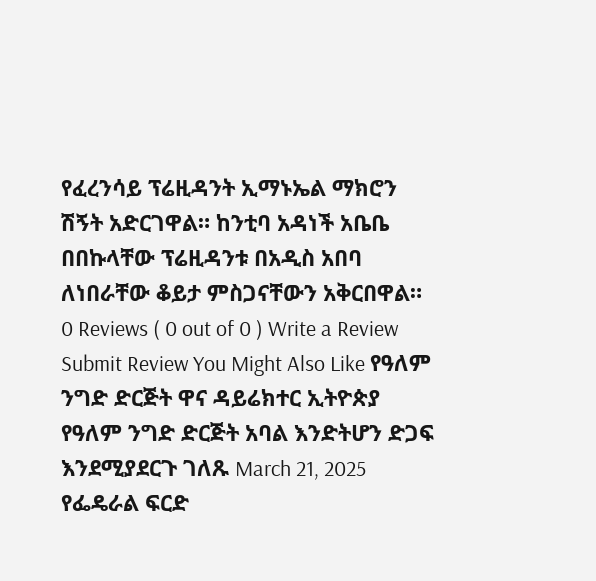የፈረንሳይ ፕሬዚዳንት ኢማኑኤል ማክሮን ሽኝት አድርገዋል። ከንቲባ አዳነች አቤቤ በበኩላቸው ፕሬዚዳንቱ በአዲስ አበባ ለነበራቸው ቆይታ ምስጋናቸውን አቅርበዋል። 0 Reviews ( 0 out of 0 ) Write a Review Submit Review You Might Also Like የዓለም ንግድ ድርጅት ዋና ዳይሬክተር ኢትዮጵያ የዓለም ንግድ ድርጅት አባል እንድትሆን ድጋፍ እንደሚያደርጉ ገለጹ March 21, 2025 የፌዴራል ፍርድ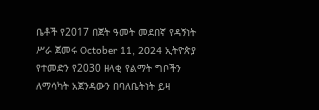ቤቶች የ2017 በጀት ዓመት መደበኛ የዳኝነት ሥራ ጀመሩ October 11, 2024 ኢትዮጵያ የተመድን የ2030 ዘላቂ የልማት ግቦችን ለማሳካት አጀንዳውን በባለቤትነት ይዛ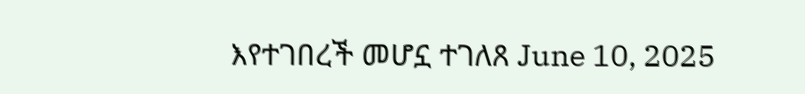እየተገበረች መሆኗ ተገለጸ June 10, 2025